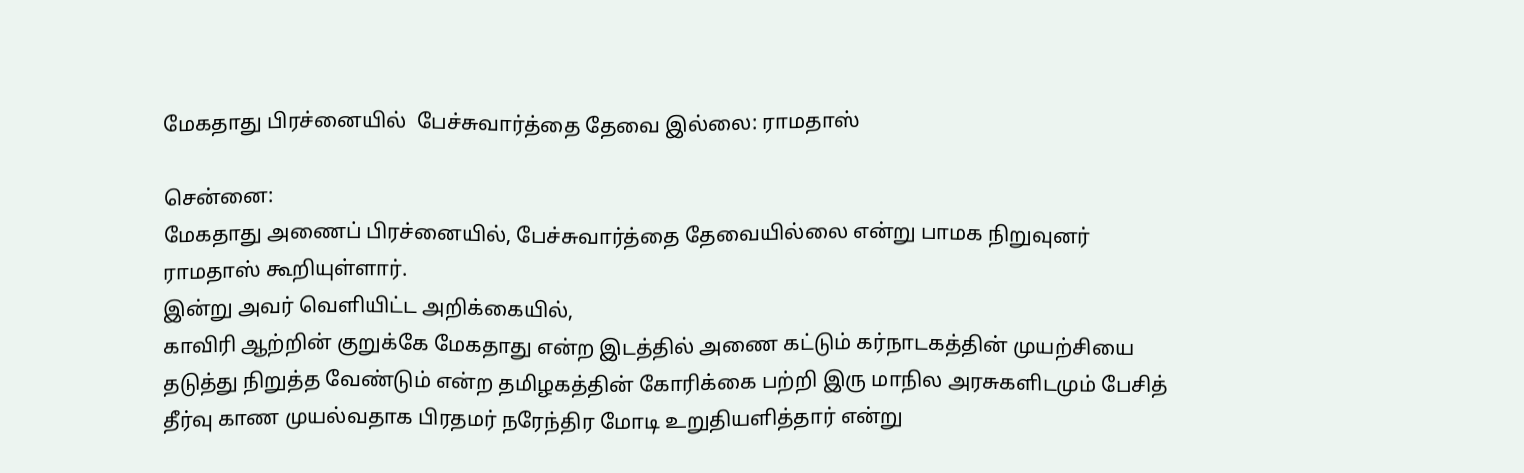மேகதாது பிரச்னையில்  பேச்சுவார்த்தை தேவை இல்லை: ராமதாஸ்

சென்னை:
மேகதாது அணைப் பிரச்னையில், பேச்சுவார்த்தை தேவையில்லை என்று பாமக நிறுவுனர் ராமதாஸ் கூறியுள்ளார்.
இன்று அவர் வெளியிட்ட அறிக்கையில்,
காவிரி ஆற்றின் குறுக்கே மேகதாது என்ற இடத்தில் அணை கட்டும் கர்நாடகத்தின் முயற்சியை தடுத்து நிறுத்த வேண்டும் என்ற தமிழகத்தின் கோரிக்கை பற்றி இரு மாநில அரசுகளிடமும் பேசித்  தீர்வு காண முயல்வதாக பிரதமர் நரேந்திர மோடி உறுதியளித்தார் என்று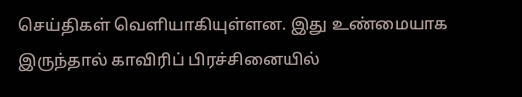செய்திகள் வெளியாகியுள்ளன. இது உண்மையாக இருந்தால் காவிரிப் பிரச்சினையில்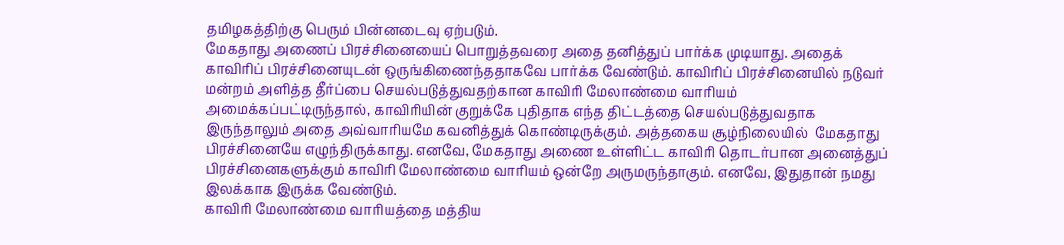தமிழகத்திற்கு பெரும் பின்னடைவு ஏற்படும்.
மேகதாது அணைப் பிரச்சினையைப் பொறுத்தவரை அதை தனித்துப் பார்க்க முடியாது. அதைக் காவிரிப் பிரச்சினையுடன் ஒருங்கிணைந்ததாகவே பார்க்க வேண்டும். காவிரிப் பிரச்சினையில் நடுவர் மன்றம் அளித்த தீர்ப்பை செயல்படுத்துவதற்கான காவிரி மேலாண்மை வாரியம் அமைக்கப்பட்டிருந்தால், காவிரியின் குறுக்கே புதிதாக எந்த திட்டத்தை செயல்படுத்துவதாக இருந்தாலும் அதை அவ்வாரியமே கவனித்துக் கொண்டிருக்கும். அத்தகைய சூழ்நிலையில்  மேகதாது பிரச்சினையே எழுந்திருக்காது. எனவே, மேகதாது அணை உள்ளிட்ட காவிரி தொடர்பான அனைத்துப் பிரச்சினைகளுக்கும் காவிரி மேலாண்மை வாரியம் ஒன்றே அருமருந்தாகும். எனவே, இதுதான் நமது இலக்காக இருக்க வேண்டும்.
காவிரி மேலாண்மை வாரியத்தை மத்திய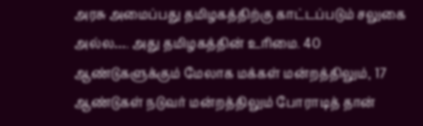அரசு அமைப்பது தமிழகத்திற்கு காட்டப்படும் சலுகை அல்ல…. அது தமிழகத்தின் உரிமை. 40 ஆண்டுகளுக்கும் மேலாக மக்கள் மன்றத்திலும், 17 ஆண்டுகள் நடுவர் மன்றத்திலும் போராடித் தான்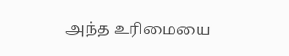அந்த உரிமையை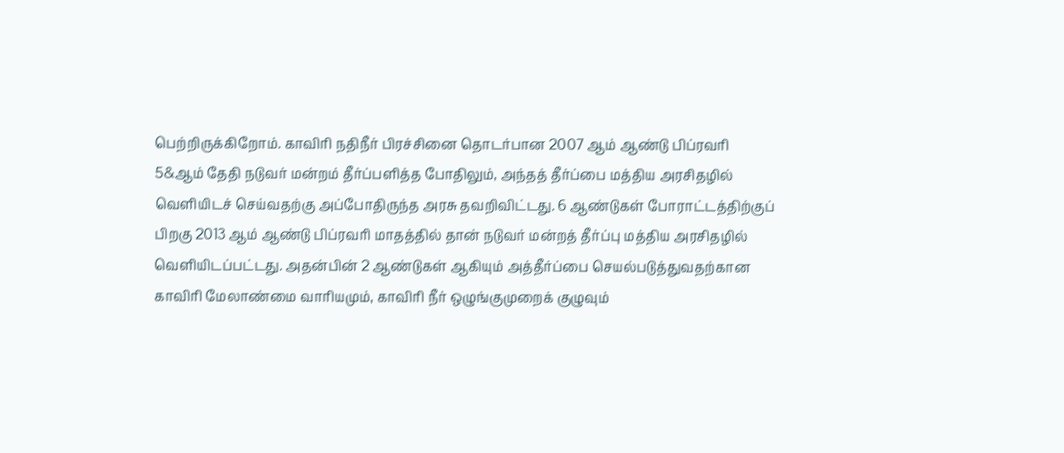பெற்றிருக்கிறோம். காவிரி நதிநீர் பிரச்சினை தொடர்பான 2007 ஆம் ஆண்டு பிப்ரவரி 5&ஆம் தேதி நடுவர் மன்றம் தீர்ப்பளித்த போதிலும், அந்தத் தீர்ப்பை மத்திய அரசிதழில் வெளியிடச் செய்வதற்கு அப்போதிருந்த அரசு தவறிவிட்டது. 6 ஆண்டுகள் போராட்டத்திற்குப் பிறகு 2013 ஆம் ஆண்டு பிப்ரவரி மாதத்தில் தான் நடுவர் மன்றத் தீர்ப்பு மத்திய அரசிதழில் வெளியிடப்பட்டது. அதன்பின் 2 ஆண்டுகள் ஆகியும் அத்தீர்ப்பை செயல்படுத்துவதற்கான காவிரி மேலாண்மை வாரியமும், காவிரி நீர் ஒழுங்குமுறைக் குழுவும்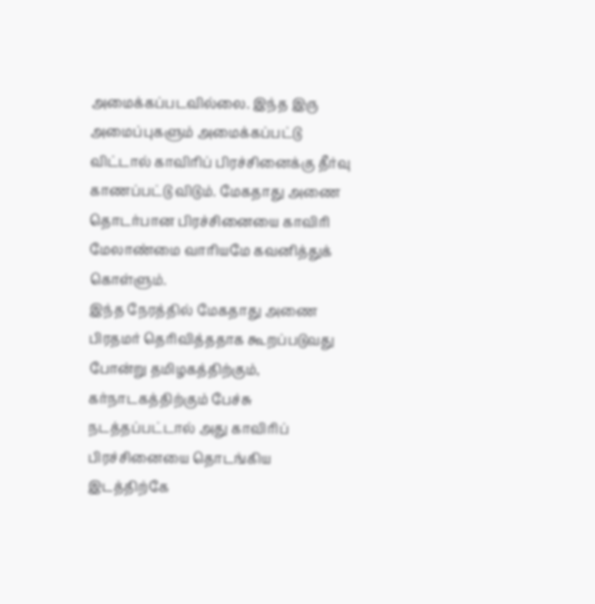அமைக்கப்படவில்லை. இந்த இரு அமைப்புகளும் அமைக்கப்பட்டு விட்டால் காவிரிப் பிரச்சினைக்கு தீர்வு காணப்பட்டு விடும். மேகதாது அணை தொடர்பான பிரச்சினையை காவிரி மேலாண்மை வாரியமே கவனித்துக் கொள்ளும்.
இந்த நேரத்தில் மேகதாது அணை பிரதமர் தெரிவித்ததாக கூறப்படுவது போன்று தமிழகத்திற்கும், கர்நாடகத்திற்கும் பேச்சு நடத்தப்பட்டால் அது காவிரிப் பிரச்சினையை தொடங்கிய இடத்திற்கே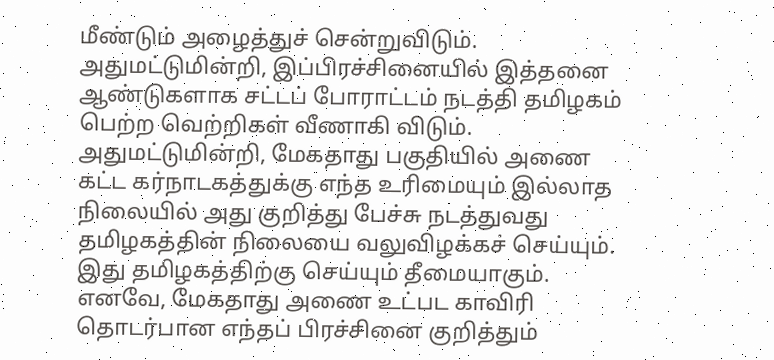மீண்டும் அழைத்துச் சென்றுவிடும். அதுமட்டுமின்றி, இப்பிரச்சினையில் இத்தனை ஆண்டுகளாக சட்டப் போராட்டம் நடத்தி தமிழகம் பெற்ற வெற்றிகள் வீணாகி விடும். அதுமட்டுமின்றி, மேகதாது பகுதியில் அணை கட்ட கர்நாடகத்துக்கு எந்த உரிமையும் இல்லாத நிலையில் அது குறித்து பேச்சு நடத்துவது தமிழகத்தின் நிலையை வலுவிழக்கச் செய்யும். இது தமிழகத்திற்கு செய்யும் தீமையாகும்.
எனவே, மேகதாது அணை உட்பட காவிரி தொடர்பான எந்தப் பிரச்சினை குறித்தும்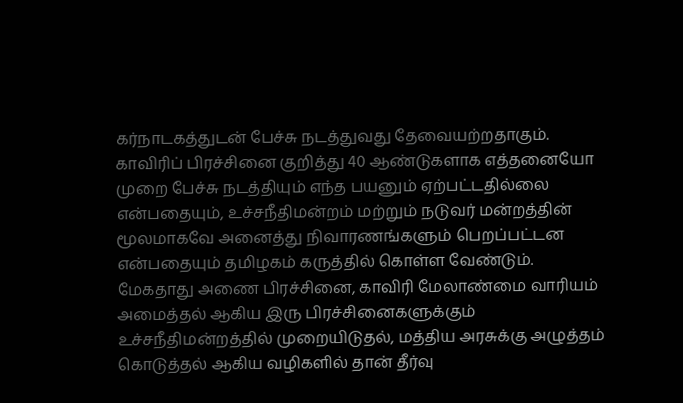கர்நாடகத்துடன் பேச்சு நடத்துவது தேவையற்றதாகும். காவிரிப் பிரச்சினை குறித்து 40 ஆண்டுகளாக எத்தனையோ முறை பேச்சு நடத்தியும் எந்த பயனும் ஏற்பட்டதில்லை என்பதையும், உச்சநீதிமன்றம் மற்றும் நடுவர் மன்றத்தின் மூலமாகவே அனைத்து நிவாரணங்களும் பெறப்பட்டன என்பதையும் தமிழகம் கருத்தில் கொள்ள வேண்டும். மேகதாது அணை பிரச்சினை, காவிரி மேலாண்மை வாரியம் அமைத்தல் ஆகிய இரு பிரச்சினைகளுக்கும் உச்சநீதிமன்றத்தில் முறையிடுதல், மத்திய அரசுக்கு அழுத்தம் கொடுத்தல் ஆகிய வழிகளில் தான் தீர்வு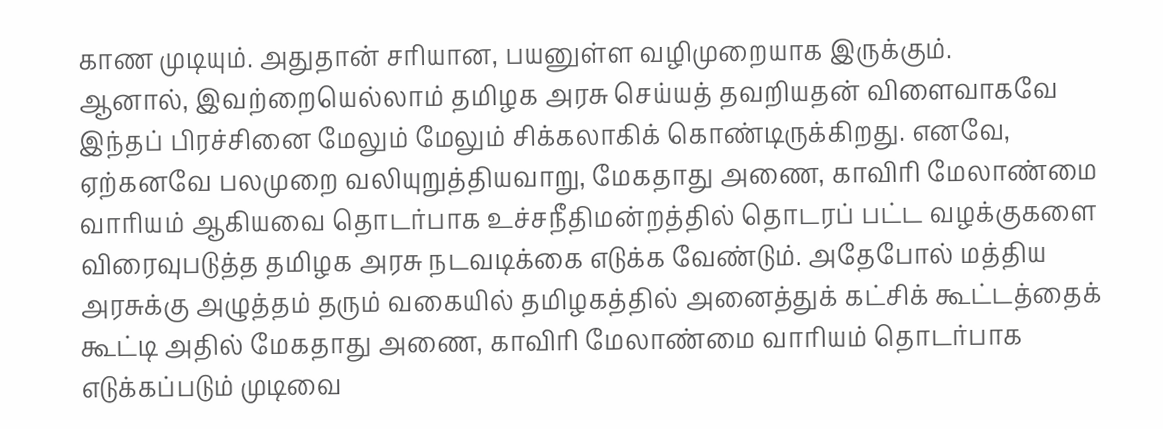காண முடியும். அதுதான் சரியான, பயனுள்ள வழிமுறையாக இருக்கும்.
ஆனால், இவற்றையெல்லாம் தமிழக அரசு செய்யத் தவறியதன் விளைவாகவே இந்தப் பிரச்சினை மேலும் மேலும் சிக்கலாகிக் கொண்டிருக்கிறது. எனவே, ஏற்கனவே பலமுறை வலியுறுத்தியவாறு, மேகதாது அணை, காவிரி மேலாண்மை வாரியம் ஆகியவை தொடர்பாக உச்சநீதிமன்றத்தில் தொடரப் பட்ட வழக்குகளை விரைவுபடுத்த தமிழக அரசு நடவடிக்கை எடுக்க வேண்டும். அதேபோல் மத்திய அரசுக்கு அழுத்தம் தரும் வகையில் தமிழகத்தில் அனைத்துக் கட்சிக் கூட்டத்தைக் கூட்டி அதில் மேகதாது அணை, காவிரி மேலாண்மை வாரியம் தொடர்பாக எடுக்கப்படும் முடிவை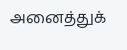அனைத்துக்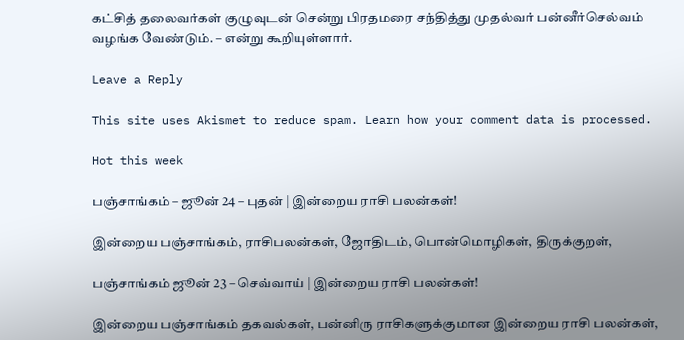கட்சித் தலைவர்கள் குழுவுடன் சென்று பிரதமரை சந்தித்து முதல்வர் பன்னீர்செல்வம் வழங்க வேண்டும். – என்று கூறியுள்ளார்.

Leave a Reply

This site uses Akismet to reduce spam. Learn how your comment data is processed.

Hot this week

பஞ்சாங்கம் – ஜூன் 24 – புதன் | இன்றைய ராசி பலன்கள்!

இன்றைய பஞ்சாங்கம், ராசிபலன்கள், ஜோதிடம், பொன்மொழிகள், திருக்குறள்,

பஞ்சாங்கம் ஜூன் 23 – செவ்வாய் | இன்றைய ராசி பலன்கள்!

இன்றைய பஞ்சாங்கம் தகவல்கள், பன்னிரு ராசிகளுக்குமான இன்றைய ராசி பலன்கள்,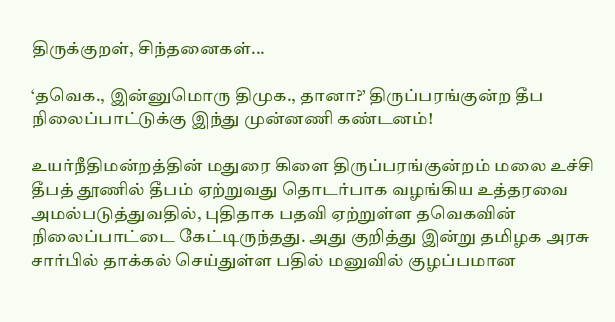திருக்குறள், சிந்தனைகள்...

‘தவெக., இன்னுமொரு திமுக., தானா?’ திருப்பரங்குன்ற தீப நிலைப்பாட்டுக்கு இந்து முன்னணி கண்டனம்!

உயர்நீதிமன்றத்தின் மதுரை கிளை திருப்பரங்குன்றம் மலை உச்சி தீபத் தூணில் தீபம் ஏற்றுவது தொடர்பாக வழங்கிய உத்தரவை அமல்படுத்துவதில், புதிதாக பதவி ஏற்றுள்ள தவெகவின் நிலைப்பாட்டை கேட்டிருந்தது. அது குறித்து இன்று தமிழக அரசு சார்பில் தாக்கல் செய்துள்ள பதில் மனுவில் குழப்பமான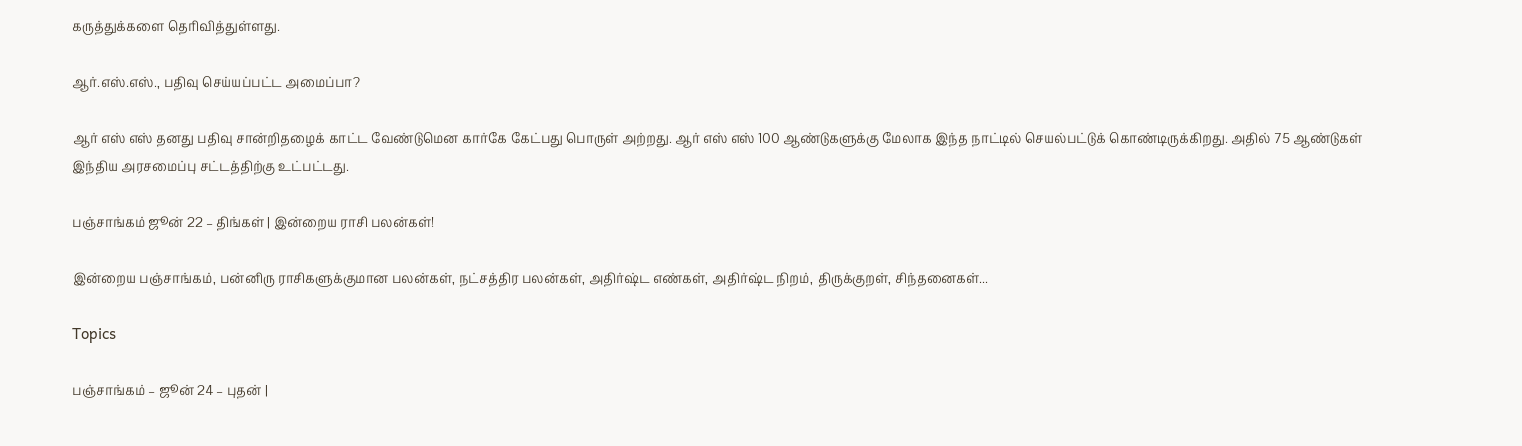கருத்துக்களை தெரிவித்துள்ளது.

ஆர்.எஸ்.எஸ்., பதிவு செய்யப்பட்ட அமைப்பா?

ஆர் எஸ் எஸ் தனது பதிவு சான்றிதழைக் காட்ட வேண்டுமென கார்கே கேட்பது பொருள் அற்றது. ஆர் எஸ் எஸ் 100 ஆண்டுகளுக்கு மேலாக இந்த நாட்டில் செயல்பட்டுக் கொண்டிருக்கிறது. அதில் 75 ஆண்டுகள் இந்திய அரசமைப்பு சட்டத்திற்கு உட்பட்டது.

பஞ்சாங்கம் ஜூன் 22 – திங்கள் | இன்றைய ராசி பலன்கள்!

இன்றைய பஞ்சாங்கம், பன்னிரு ராசிகளுக்குமான பலன்கள், நட்சத்திர பலன்கள், அதிர்ஷ்ட எண்கள், அதிர்ஷ்ட நிறம், திருக்குறள், சிந்தனைகள்...

Topics

பஞ்சாங்கம் – ஜூன் 24 – புதன் |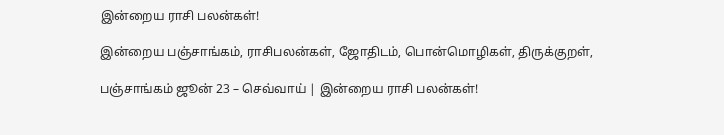இன்றைய ராசி பலன்கள்!

இன்றைய பஞ்சாங்கம், ராசிபலன்கள், ஜோதிடம், பொன்மொழிகள், திருக்குறள்,

பஞ்சாங்கம் ஜூன் 23 – செவ்வாய் | இன்றைய ராசி பலன்கள்!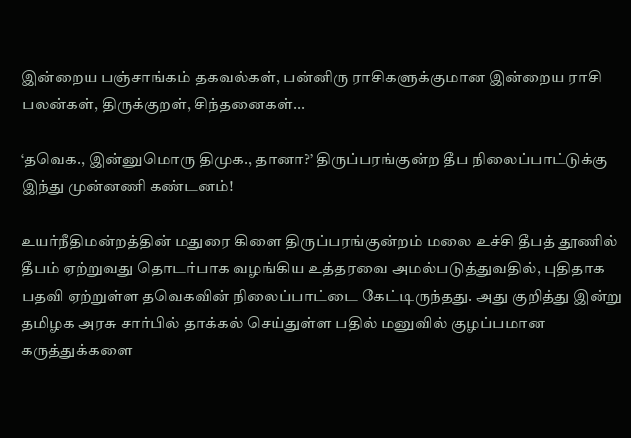இன்றைய பஞ்சாங்கம் தகவல்கள், பன்னிரு ராசிகளுக்குமான இன்றைய ராசி பலன்கள், திருக்குறள், சிந்தனைகள்...

‘தவெக., இன்னுமொரு திமுக., தானா?’ திருப்பரங்குன்ற தீப நிலைப்பாட்டுக்கு இந்து முன்னணி கண்டனம்!

உயர்நீதிமன்றத்தின் மதுரை கிளை திருப்பரங்குன்றம் மலை உச்சி தீபத் தூணில் தீபம் ஏற்றுவது தொடர்பாக வழங்கிய உத்தரவை அமல்படுத்துவதில், புதிதாக பதவி ஏற்றுள்ள தவெகவின் நிலைப்பாட்டை கேட்டிருந்தது. அது குறித்து இன்று தமிழக அரசு சார்பில் தாக்கல் செய்துள்ள பதில் மனுவில் குழப்பமான கருத்துக்களை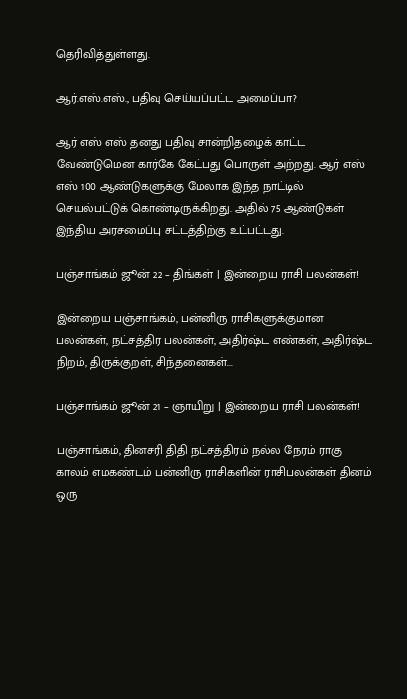தெரிவித்துள்ளது.

ஆர்.எஸ்.எஸ்., பதிவு செய்யப்பட்ட அமைப்பா?

ஆர் எஸ் எஸ் தனது பதிவு சான்றிதழைக் காட்ட வேண்டுமென கார்கே கேட்பது பொருள் அற்றது. ஆர் எஸ் எஸ் 100 ஆண்டுகளுக்கு மேலாக இந்த நாட்டில் செயல்பட்டுக் கொண்டிருக்கிறது. அதில் 75 ஆண்டுகள் இந்திய அரசமைப்பு சட்டத்திற்கு உட்பட்டது.

பஞ்சாங்கம் ஜூன் 22 – திங்கள் | இன்றைய ராசி பலன்கள்!

இன்றைய பஞ்சாங்கம், பன்னிரு ராசிகளுக்குமான பலன்கள், நட்சத்திர பலன்கள், அதிர்ஷ்ட எண்கள், அதிர்ஷ்ட நிறம், திருக்குறள், சிந்தனைகள்...

பஞ்சாங்கம் ஜூன் 21 – ஞாயிறு | இன்றைய ராசி பலன்கள்!

பஞ்சாங்கம், தினசரி திதி நட்சத்திரம் நல்ல நேரம் ராகு காலம் எமகண்டம் பன்னிரு ராசிகளின் ராசிபலன்கள் தினம் ஒரு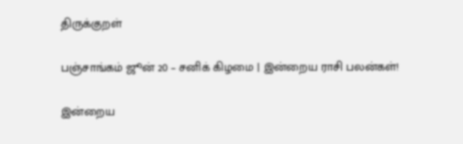திருக்குறள்

பஞ்சாங்கம் ஜூன் 20 – சனிக் கிழமை | இன்றைய ராசி பலன்கள்!

இன்றைய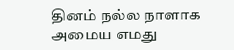தினம் நல்ல நாளாக அமைய எமது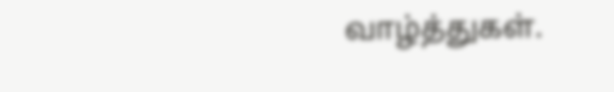வாழ்த்துகள்.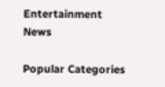Entertainment News

Popular Categories